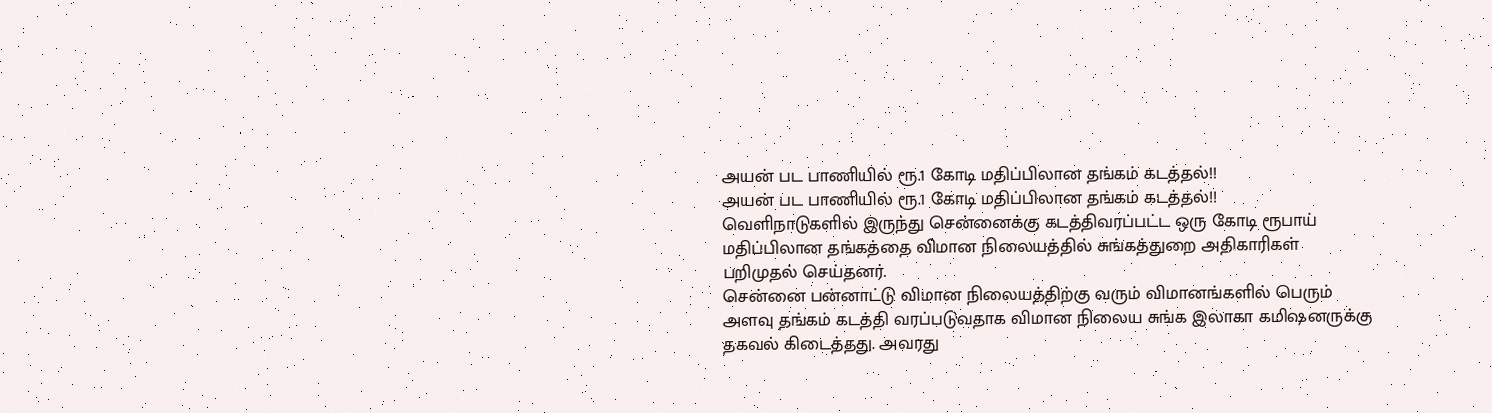அயன் பட பாணியில் ரூ.1 கோடி மதிப்பிலான தங்கம் கடத்தல்!!
அயன் பட பாணியில் ரூ.1 கோடி மதிப்பிலான தங்கம் கடத்தல்!!
வெளிநாடுகளில் இருந்து சென்னைக்கு கடத்திவரப்பட்ட ஒரு கோடி ரூபாய் மதிப்பிலான தங்கத்தை விமான நிலையத்தில் சுங்கத்துறை அதிகாரிகள் பறிமுதல் செய்தனர்.
சென்னை பன்னாட்டு விமான நிலையத்திற்கு வரும் விமானங்களில் பெரும் அளவு தங்கம் கடத்தி வரப்படுவதாக விமான நிலைய சுங்க இலாகா கமிஷனருக்கு தகவல் கிடைத்தது. அவரது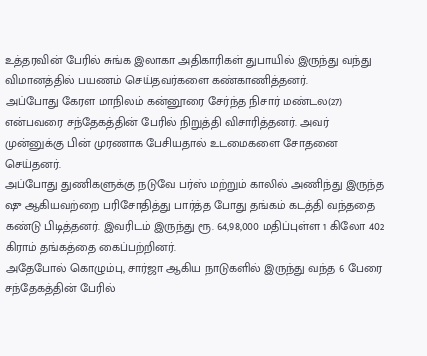உத்தரவின் பேரில் சுங்க இலாகா அதிகாரிகள் துபாயில் இருந்து வந்து விமானத்தில் பயணம் செய்தவர்களை கண்காணித்தனர்.
அப்போது கேரள மாநிலம் கன்னூரை சேர்ந்த நிசார் மண்டல(27) என்பவரை சந்தேகத்தின் பேரில் நிறுத்தி விசாரித்தனர். அவர்
முன்னுக்கு பின் முரணாக பேசியதால் உடமைகளை சோதனை செய்தனர்.
அப்போது துணிகளுக்கு நடுவே பர்ஸ் மற்றும் காலில் அணிந்து இருந்த ஷு ஆகியவற்றை பரிசோதித்து பார்த்த போது தங்கம் கடத்தி வந்ததை கண்டு பிடித்தனர். இவரிடம் இருந்து ரூ. 64,98,000 மதிப்புள்ள 1 கிலோ 402 கிராம் தங்கத்தை கைப்பற்றினர்.
அதேபோல் கொழும்பு, சார்ஜா ஆகிய நாடுகளில் இருந்து வந்த 6 பேரை சந்தேகத்தின் பேரில்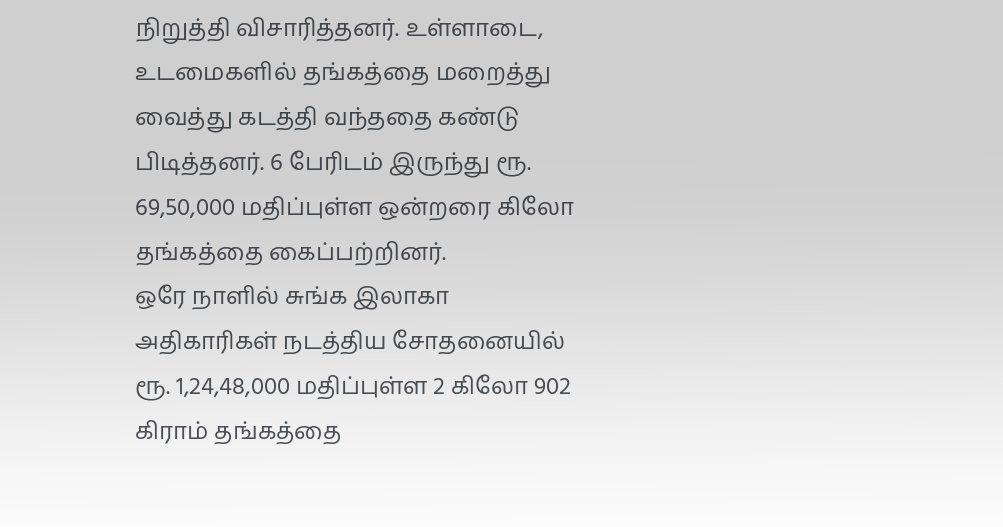நிறுத்தி விசாரித்தனர். உள்ளாடை, உடமைகளில் தங்கத்தை மறைத்து வைத்து கடத்தி வந்ததை கண்டு பிடித்தனர். 6 பேரிடம் இருந்து ரூ. 69,50,000 மதிப்புள்ள ஒன்றரை கிலோ தங்கத்தை கைப்பற்றினர்.
ஒரே நாளில் சுங்க இலாகா அதிகாரிகள் நடத்திய சோதனையில் ரூ. 1,24,48,000 மதிப்புள்ள 2 கிலோ 902 கிராம் தங்கத்தை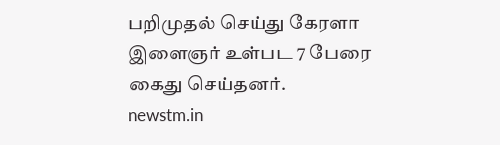பறிமுதல் செய்து கேரளா இளைஞர் உள்பட 7 பேரை கைது செய்தனர்.
newstm.in